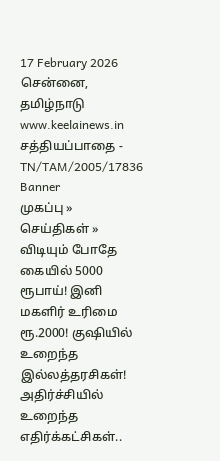17 February 2026 சென்னை, தமிழ்நாடு
www.keelainews.in
சத்தியப்பாதை - TN/TAM/2005/17836
Banner
முகப்பு » செய்திகள் » விடியும் போதே கையில் 5000 ரூபாய்! இனி மகளிர் உரிமை ரூ.2000! குஷியில் உறைந்த இல்லத்தரசிகள்! அதிர்ச்சியில் உறைந்த எதிர்க்கட்சிகள்..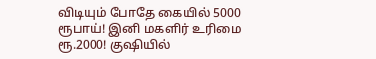விடியும் போதே கையில் 5000 ரூபாய்! இனி மகளிர் உரிமை ரூ.2000! குஷியில்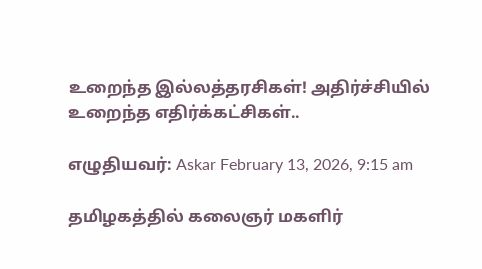உறைந்த இல்லத்தரசிகள்! அதிர்ச்சியில் உறைந்த எதிர்க்கட்சிகள்..

எழுதியவர்: Askar February 13, 2026, 9:15 am

தமிழகத்தில் கலைஞர் மகளிர்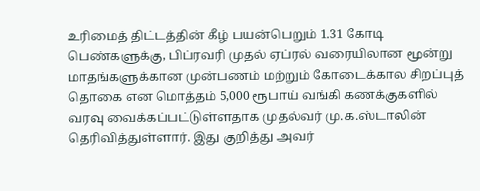உரிமைத் திட்டத்தின் கீழ் பயன்பெறும் 1.31 கோடி பெண்களுக்கு, பிப்ரவரி முதல் ஏப்ரல் வரையிலான மூன்று மாதங்களுக்கான முன்பணம் மற்றும் கோடைக்கால சிறப்புத் தொகை என மொத்தம் 5,000 ரூபாய் வங்கி கணக்குகளில் வரவு வைக்கப்பட்டுள்ளதாக முதல்வர் மு.க.ஸ்டாலின் தெரிவித்துள்ளார். இது குறித்து அவர்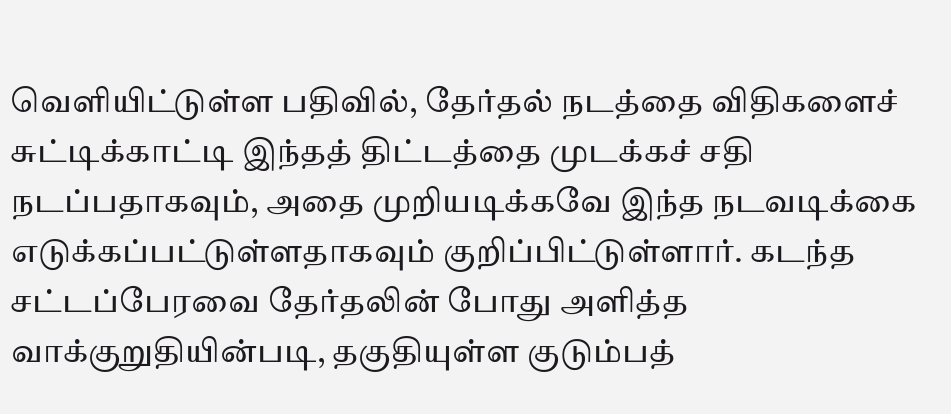வெளியிட்டுள்ள பதிவில், தேர்தல் நடத்தை விதிகளைச் சுட்டிக்காட்டி இந்தத் திட்டத்தை முடக்கச் சதி நடப்பதாகவும், அதை முறியடிக்கவே இந்த நடவடிக்கை எடுக்கப்பட்டுள்ளதாகவும் குறிப்பிட்டுள்ளார். கடந்த சட்டப்பேரவை தேர்தலின் போது அளித்த வாக்குறுதியின்படி, தகுதியுள்ள குடும்பத்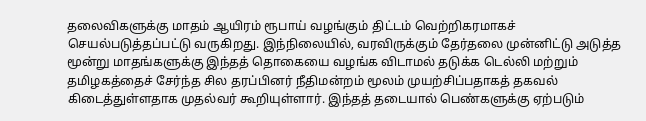தலைவிகளுக்கு மாதம் ஆயிரம் ரூபாய் வழங்கும் திட்டம் வெற்றிகரமாகச் செயல்படுத்தப்பட்டு வருகிறது. இந்நிலையில், வரவிருக்கும் தேர்தலை முன்னிட்டு அடுத்த மூன்று மாதங்களுக்கு இந்தத் தொகையை வழங்க விடாமல் தடுக்க டெல்லி மற்றும் தமிழகத்தைச் சேர்ந்த சில தரப்பினர் நீதிமன்றம் மூலம் முயற்சிப்பதாகத் தகவல் கிடைத்துள்ளதாக முதல்வர் கூறியுள்ளார். இந்தத் தடையால் பெண்களுக்கு ஏற்படும்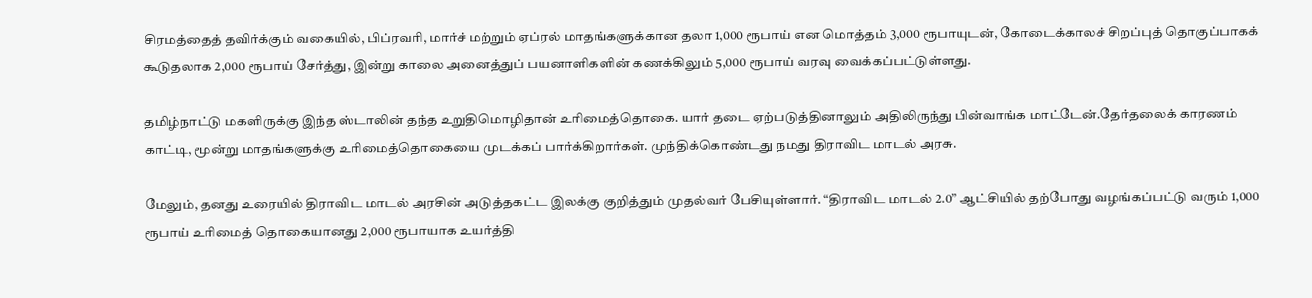சிரமத்தைத் தவிர்க்கும் வகையில், பிப்ரவரி, மார்ச் மற்றும் ஏப்ரல் மாதங்களுக்கான தலா 1,000 ரூபாய் என மொத்தம் 3,000 ரூபாயுடன், கோடைக்காலச் சிறப்புத் தொகுப்பாகக் கூடுதலாக 2,000 ரூபாய் சேர்த்து, இன்று காலை அனைத்துப் பயனாளிகளின் கணக்கிலும் 5,000 ரூபாய் வரவு வைக்கப்பட்டுள்ளது.

தமிழ்நாட்டு மகளிருக்கு இந்த ஸ்டாலின் தந்த உறுதிமொழிதான் உரிமைத்தொகை. யார் தடை ஏற்படுத்தினாலும் அதிலிருந்து பின்வாங்க மாட்டேன்.தேர்தலைக் காரணம் காட்டி, மூன்று மாதங்களுக்கு உரிமைத்தொகையை முடக்கப் பார்க்கிறார்கள். முந்திக்கொண்டது நமது திராவிட மாடல் அரசு.

மேலும், தனது உரையில் திராவிட மாடல் அரசின் அடுத்தகட்ட இலக்கு குறித்தும் முதல்வர் பேசியுள்ளார். “திராவிட மாடல் 2.0” ஆட்சியில் தற்போது வழங்கப்பட்டு வரும் 1,000 ரூபாய் உரிமைத் தொகையானது 2,000 ரூபாயாக உயர்த்தி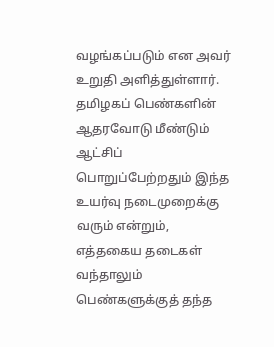வழங்கப்படும் என அவர் உறுதி அளித்துள்ளார். தமிழகப் பெண்களின் ஆதரவோடு மீண்டும் ஆட்சிப் பொறுப்பேற்றதும் இந்த உயர்வு நடைமுறைக்கு வரும் என்றும், எத்தகைய தடைகள் வந்தாலும் பெண்களுக்குத் தந்த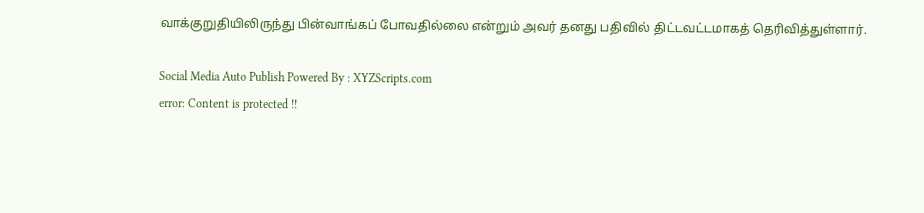வாக்குறுதியிலிருந்து பின்வாங்கப் போவதில்லை என்றும் அவர் தனது பதிவில் திட்டவட்டமாகத் தெரிவித்துள்ளார்.

Social Media Auto Publish Powered By : XYZScripts.com
error: Content is protected !!